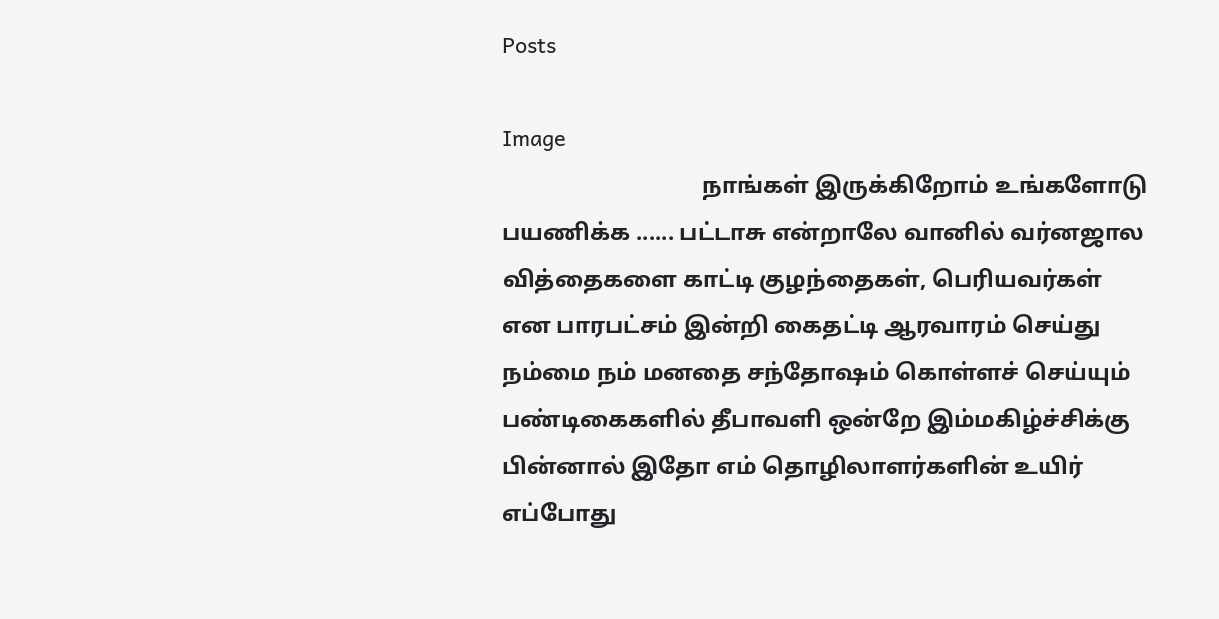Posts

Image
                                   நாங்கள் இருக்கிறோம் உங்களோடு பயணிக்க ...... பட்டாசு என்றாலே வானில் வர்னஜால வித்தைகளை காட்டி குழந்தைகள், பெரியவர்கள் என பாரபட்சம் இன்றி கைதட்டி ஆரவாரம் செய்து நம்மை நம் மனதை சந்தோஷம் கொள்ளச் செய்யும் பண்டிகைகளில் தீபாவளி ஒன்றே இம்மகிழ்ச்சிக்கு பின்னால் இதோ எம் தொழிலாளர்களின் உயிர் எப்போது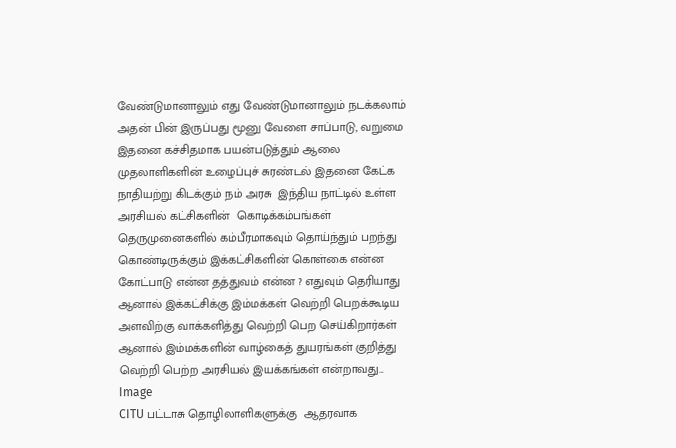வேண்டுமானாலும் எது வேண்டுமானாலும் நடக்கலாம் அதன் பின் இருப்பது மூனு வேளை சாப்பாடு, வறுமை இதனை கச்சிதமாக பயன்படுத்தும் ஆலை முதலாளிகளின் உழைப்புச் சுரண்டல் இதனை கேட்க நாதியற்று கிடக்கும் நம் அரசு  இந்திய நாட்டில் உள்ள அரசியல் கட்சிகளின்  கொடிக்கம்பங்கள் தெருமுனைகளில் கம்பீரமாகவும் தொய்ந்தும் பறந்து கொண்டிருக்கும் இக்கட்சிகளின் கொள்கை என்ன கோட்பாடு என்ன தத்துவம் என்ன ? எதுவும் தெரியாது ஆனால் இக்கட்சிக்கு இம்மக்கள் வெற்றி பெறக்கூடிய அளவிற்கு வாக்களித்து வெற்றி பெற செய்கிறார்கள் ஆனால் இம்மக்களின் வாழ்கைத் துயரங்கள் குறித்து வெற்றி பெற்ற அரசியல் இயக்கங்கள் என்றாவது...
Image
CITU பட்டாசு தொழிலாளிகளுக்கு  ஆதரவாக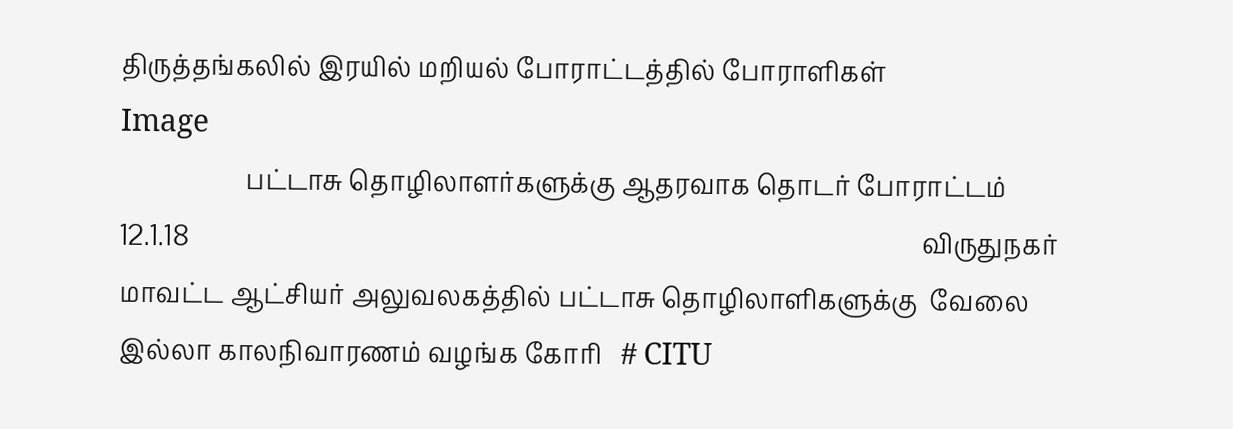திருத்தங்கலில் இரயில் மறியல் போராட்டத்தில் போராளிகள்
Image
                    பட்டாசு தொழிலாளர்களுக்கு ஆதரவாக தொடர் போராட்டம்      12.1.18                                                                                                                     விருதுநகர் மாவட்ட ஆட்சியர் அலுவலகத்தில் பட்டாசு தொழிலாளிகளுக்கு  வேலை இல்லா காலநிவாரணம் வழங்க கோரி   # CITU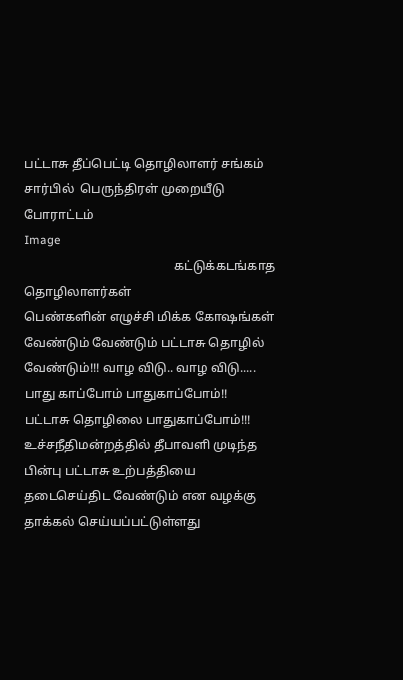பட்டாசு தீப்பெட்டி தொழிலாளர் சங்கம் சார்பில்  பெருந்திரள் முறையீடு போராட்டம்
Image
                                                கட்டுக்கடங்காத தொழிலாளர்கள்                                                                                                   பெண்களின் எழுச்சி மிக்க கோஷங்கள்  வேண்டும் வேண்டும் பட்டாசு தொழில் வேண்டும்!!! வாழ விடு.. வாழ விடு..... பாது காப்போம் பாதுகாப்போம்!!  பட்டாசு தொழிலை பாதுகாப்போம்!!! உச்சநீதிமன்றத்தில் தீபாவளி முடிந்த பின்பு பட்டாசு உற்பத்தியை தடைசெய்திட வேண்டும் என வழக்கு தாக்கல் செய்யப்பட்டுள்ளது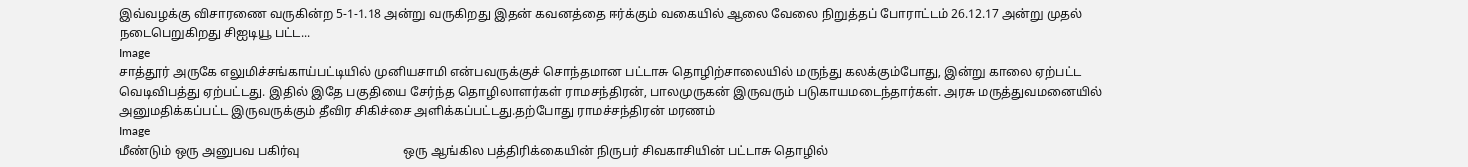இவ்வழக்கு விசாரணை வருகின்ற 5-1-1.18 அன்று வருகிறது இதன் கவனத்தை ஈர்க்கும் வகையில் ஆலை வேலை நிறுத்தப் போராட்டம் 26.12.17 அன்று முதல் நடைபெறுகிறது சிஐடியூ பட்ட...
Image
சாத்தூர் அருகே எலுமிச்சங்காய்பட்டியில் முனியசாமி என்பவருக்குச் சொந்தமான பட்டாசு தொழிற்சாலையில் மருந்து கலக்கும்போது, இன்று காலை ஏற்பட்ட வெடிவிபத்து ஏற்பட்டது. இதில் இதே பகுதியை சேர்ந்த தொழிலாளர்கள் ராமசந்திரன், பாலமுருகன் இருவரும் படுகாயமடைந்தார்கள். அரசு மருத்துவமனையில் அனுமதிக்கப்பட்ட இருவருக்கும் தீவிர சிகிச்சை அளிக்கப்பட்டது.தற்போது ராமச்சந்திரன் மரணம்
Image
மீண்டும் ஒரு அனுபவ பகிர்வு                                 ஒரு ஆங்கில பத்திரிக்கையின் நிருபர் சிவகாசியின் பட்டாசு தொழில்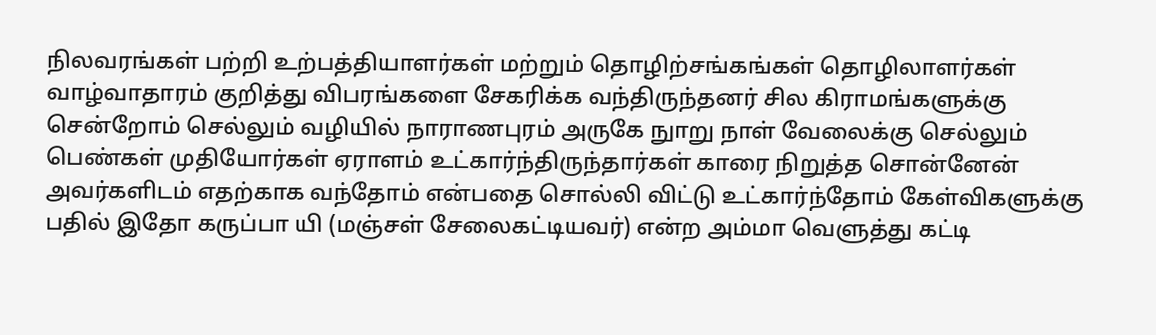நிலவரங்கள் பற்றி உற்பத்தியாளர்கள் மற்றும் தொழிற்சங்கங்கள் தொழிலாளர்கள் வாழ்வாதாரம் குறித்து விபரங்களை சேகரிக்க வந்திருந்தனர் சில கிராமங்களுக்கு சென்றோம் செல்லும் வழியில் நாராணபுரம் அருகே நுாறு நாள் வேலைக்கு செல்லும் பெண்கள் முதியோர்கள் ஏராளம் உட்கார்ந்திருந்தார்கள் காரை நிறுத்த சொன்னேன் அவர்களிடம் எதற்காக வந்தோம் என்பதை சொல்லி விட்டு உட்கார்ந்தோம் கேள்விகளுக்கு பதில் இதோ கருப்பா யி (மஞ்சள் சேலைகட்டியவர்) என்ற அம்மா வெளுத்து கட்டி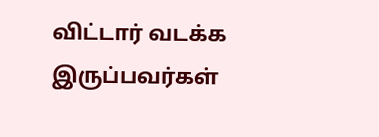விட்டார் வடக்க இருப்பவர்கள்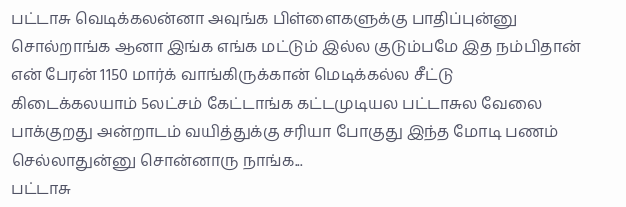பட்டாசு வெடிக்கலன்னா அவுங்க பிள்ளைகளுக்கு பாதிப்புன்னு சொல்றாங்க ஆனா இங்க எங்க மட்டும் இல்ல குடும்பமே இத நம்பிதான் என் பேரன் 1150 மார்க் வாங்கிருக்கான் மெடிக்கல்ல சீட்டு கிடைக்கலயாம் 5லட்சம் கேட்டாங்க கட்டமுடியல பட்டாசுல வேலை பாக்குறது அன்றாடம் வயித்துக்கு சரியா போகுது இந்த மோடி பணம் செல்லாதுன்னு சொன்னாரு நாங்க...
பட்டாசு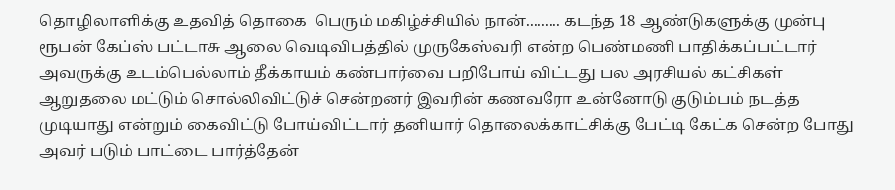தொழிலாளிக்கு உதவித் தொகை  பெரும் மகிழ்ச்சியில் நான்......... கடந்த 18 ஆண்டுகளுக்கு முன்பு ரூபன் கேப்ஸ் பட்டாசு ஆலை வெடிவிபத்தில் முருகேஸ்வரி என்ற பெண்மணி பாதிக்கப்பட்டார் அவருக்கு உடம்பெல்லாம் தீக்காயம் கண்பார்வை பறிபோய் விட்டது பல அரசியல் கட்சிகள் ஆறுதலை மட்டும் சொல்லிவிட்டுச் சென்றனர் இவரின் கணவரோ உன்னோடு குடும்பம் நடத்த முடியாது என்றும் கைவிட்டு போய்விட்டார் தனியார் தொலைக்காட்சிக்கு பேட்டி கேட்க சென்ற போது அவர் படும் பாட்டை பார்த்தேன்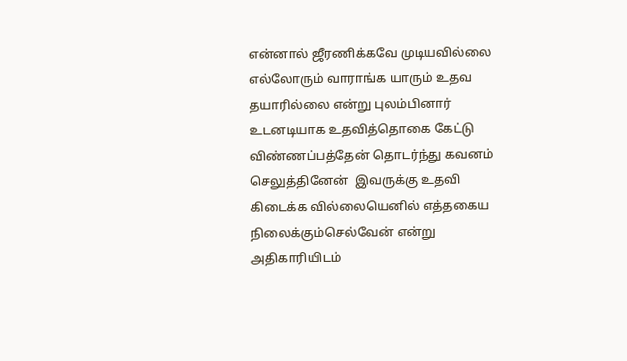என்னால் ஜீரணிக்கவே முடியவில்லை எல்லோரும் வாராங்க யாரும் உதவ தயாரில்லை என்று புலம்பினார்  உடனடியாக உதவித்தொகை கேட்டு விண்ணப்பத்தேன் தொடர்ந்து கவனம் செலுத்தினேன்  இவருக்கு உதவி கிடைக்க வில்லையெனில் எத்தகைய நிலைக்கும்செல்வேன் என்று அதிகாரியிடம்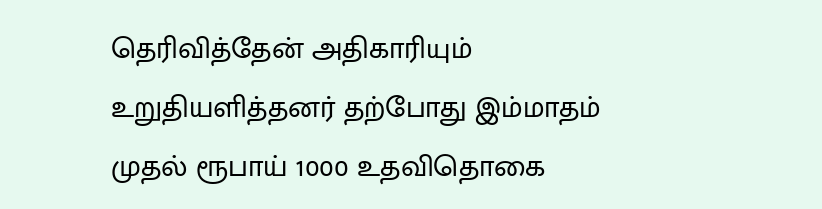தெரிவித்தேன் அதிகாரியும் உறுதியளித்தனர் தற்போது இம்மாதம் முதல் ரூபாய் 1000 உதவிதொகை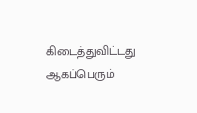கிடைத்துவிட்டது ஆகப்பெரும்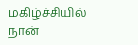மகிழ்ச்சியில் நான்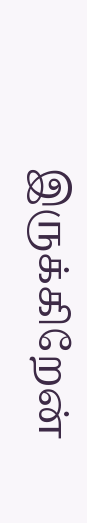இருக்கிறேன்